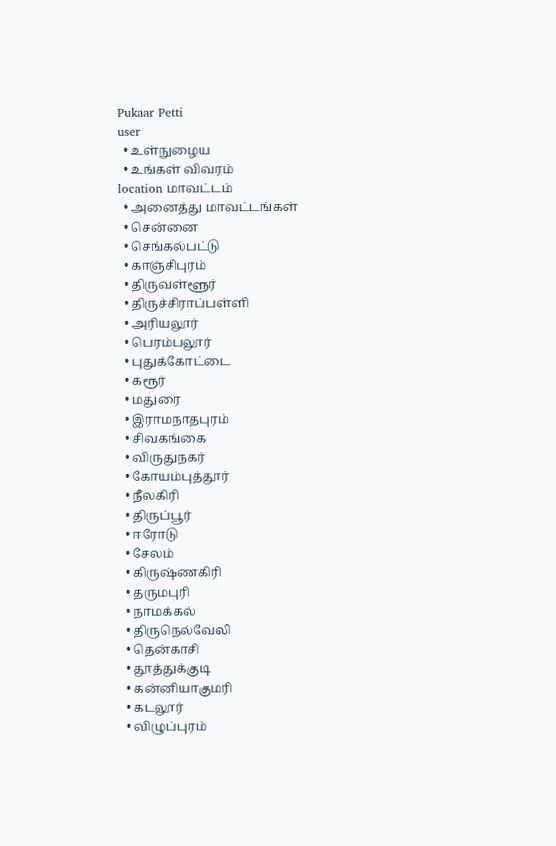Pukaar Petti
user
  • உள்நுழைய
  • உங்கள் விவரம்
location மாவட்டம்
  • அனைத்து மாவட்டங்கள்
  • சென்னை
  • செங்கல்பட்டு
  • காஞ்சிபுரம்
  • திருவள்ளூர்
  • திருச்சிராப்பள்ளி
  • அரியலூர்
  • பெரம்பலூர்
  • புதுக்கோட்டை
  • கரூர்
  • மதுரை
  • இராமநாதபுரம்
  • சிவகங்கை
  • விருதுநகர்
  • கோயம்புத்தூர்
  • நீலகிரி
  • திருப்பூர்
  • ஈரோடு
  • சேலம்
  • கிருஷ்ணகிரி
  • தருமபுரி
  • நாமக்கல்
  • திருநெல்வேலி
  • தென்காசி
  • தூத்துக்குடி
  • கன்னியாகுமரி
  • கடலூர்
  • விழுப்புரம்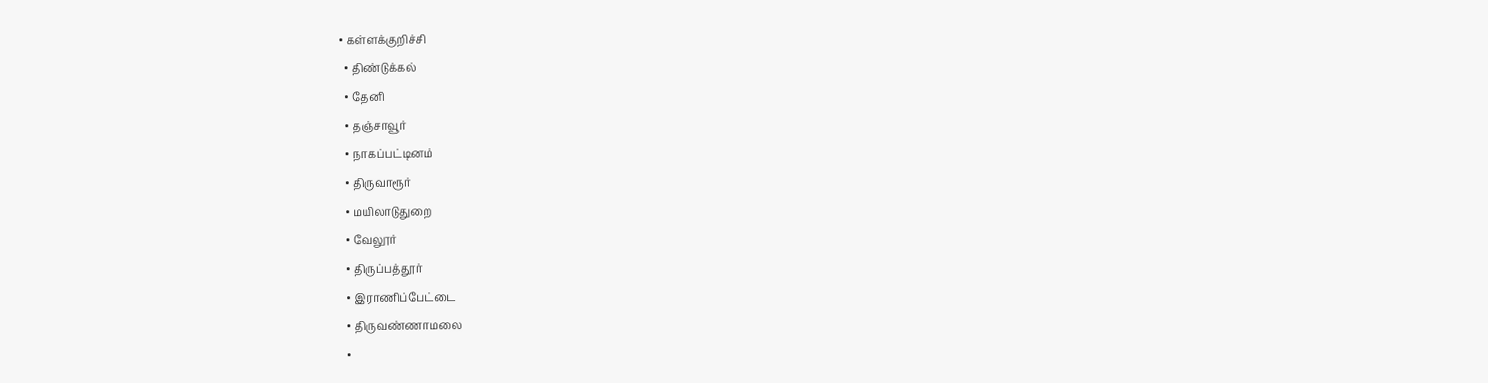• கள்ளக்குறிச்சி
  • திண்டுக்கல்
  • தேனி
  • தஞ்சாவூர்
  • நாகப்பட்டினம்
  • திருவாரூர்
  • மயிலாடுதுறை
  • வேலூர்
  • திருப்பத்தூர்
  • இராணிப்பேட்டை
  • திருவண்ணாமலை
  •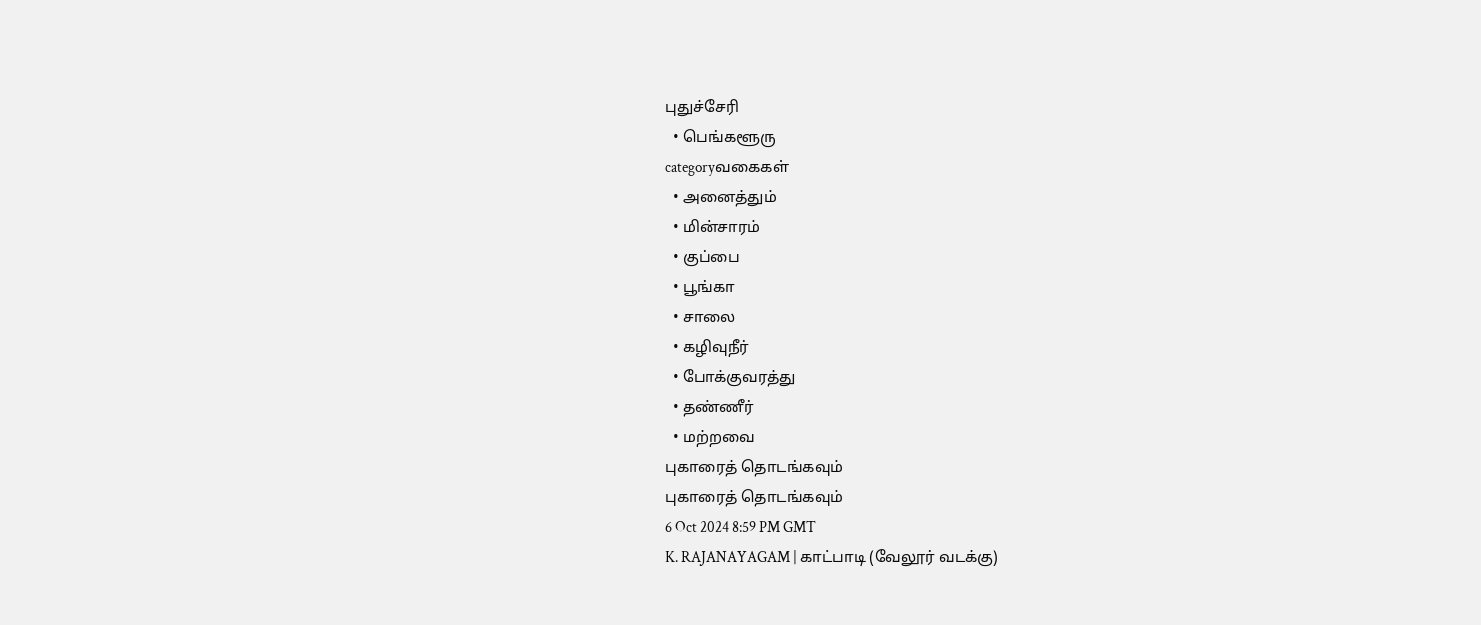புதுச்சேரி
  • பெங்களூரு
categoryவகைகள்
  • அனைத்தும்
  • மின்சாரம்
  • குப்பை
  • பூங்கா
  • சாலை
  • கழிவுநீர்
  • போக்குவரத்து
  • தண்ணீர்
  • மற்றவை
புகாரைத் தொடங்கவும்
புகாரைத் தொடங்கவும்
6 Oct 2024 8:59 PM GMT
K. RAJANAYAGAM | காட்பாடி (வேலூர் வடக்கு)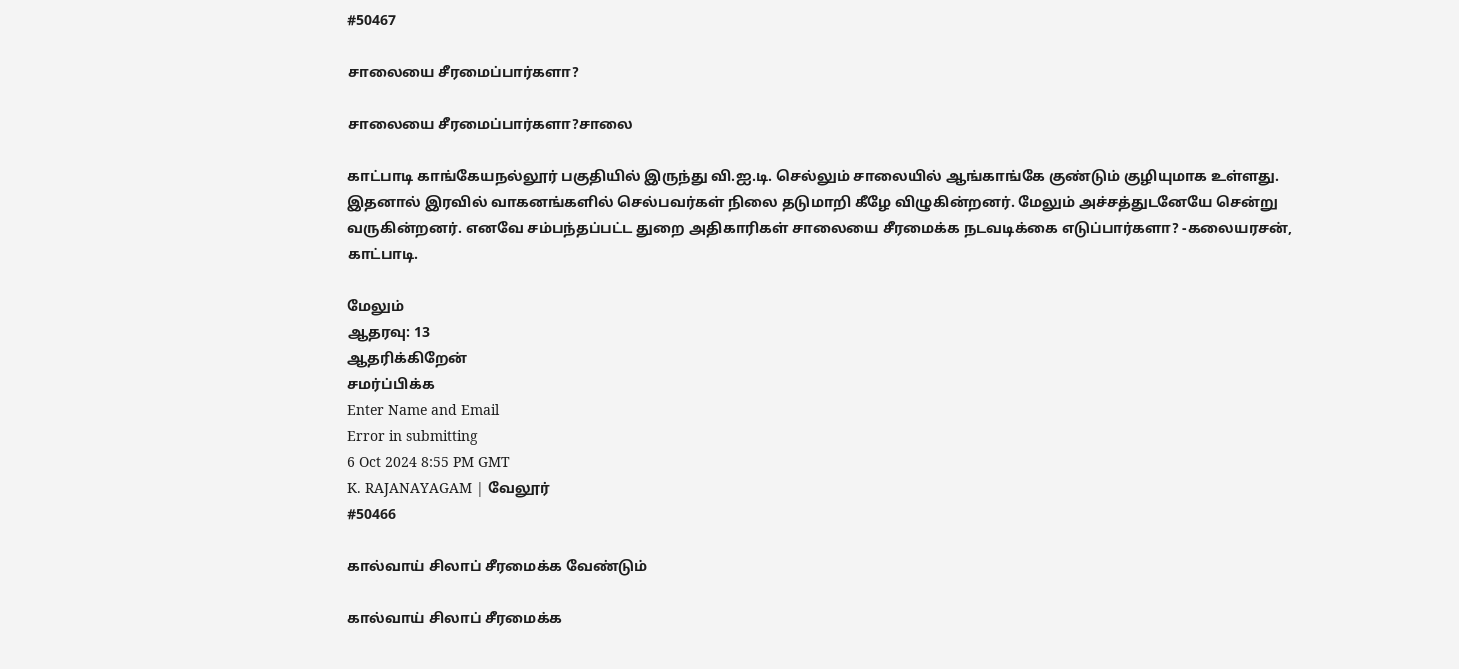#50467

சாலையை சீரமைப்பார்களா?

சாலையை சீரமைப்பார்களா?சாலை

காட்பாடி காங்கேயநல்லூர் பகுதியில் இருந்து வி.ஐ.டி. செல்லும் சாலையில் ஆங்காங்கே குண்டும் குழியுமாக உள்ளது. இதனால் இரவில் வாகனங்களில் செல்பவர்கள் நிலை தடுமாறி கீழே விழுகின்றனர். மேலும் அச்சத்துடனேயே சென்று வருகின்றனர். எனவே சம்பந்தப்பட்ட துறை அதிகாரிகள் சாலையை சீரமைக்க நடவடிக்கை எடுப்பார்களா? -கலையரசன், காட்பாடி.

மேலும்
ஆதரவு: 13
ஆதரிக்கிறேன்
சமர்ப்பிக்க
Enter Name and Email
Error in submitting
6 Oct 2024 8:55 PM GMT
K. RAJANAYAGAM | வேலூர்
#50466

கால்வாய் சிலாப் சீரமைக்க வேண்டும்

கால்வாய் சிலாப் சீரமைக்க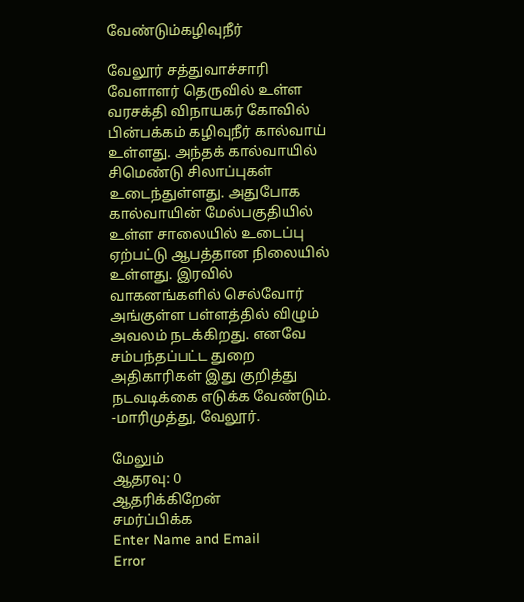வேண்டும்கழிவுநீர்

வேலூர் சத்துவாச்சாரி வேளாளர் தெருவில் உள்ள வரசக்தி விநாயகர் கோவில் பின்பக்கம் கழிவுநீர் கால்வாய் உள்ளது. அந்தக் கால்வாயில் சிமெண்டு சிலாப்புகள் உடைந்துள்ளது. அதுபோக கால்வாயின் மேல்பகுதியில் உள்ள சாலையில் உடைப்பு ஏற்பட்டு ஆபத்தான நிலையில் உள்ளது. இரவில் வாகனங்களில் செல்வோர் அங்குள்ள பள்ளத்தில் விழும் அவலம் நடக்கிறது. எனவே சம்பந்தப்பட்ட துறை அதிகாரிகள் இது குறித்து நடவடிக்கை எடுக்க வேண்டும். -மாரிமுத்து, வேலூர்.

மேலும்
ஆதரவு: 0
ஆதரிக்கிறேன்
சமர்ப்பிக்க
Enter Name and Email
Error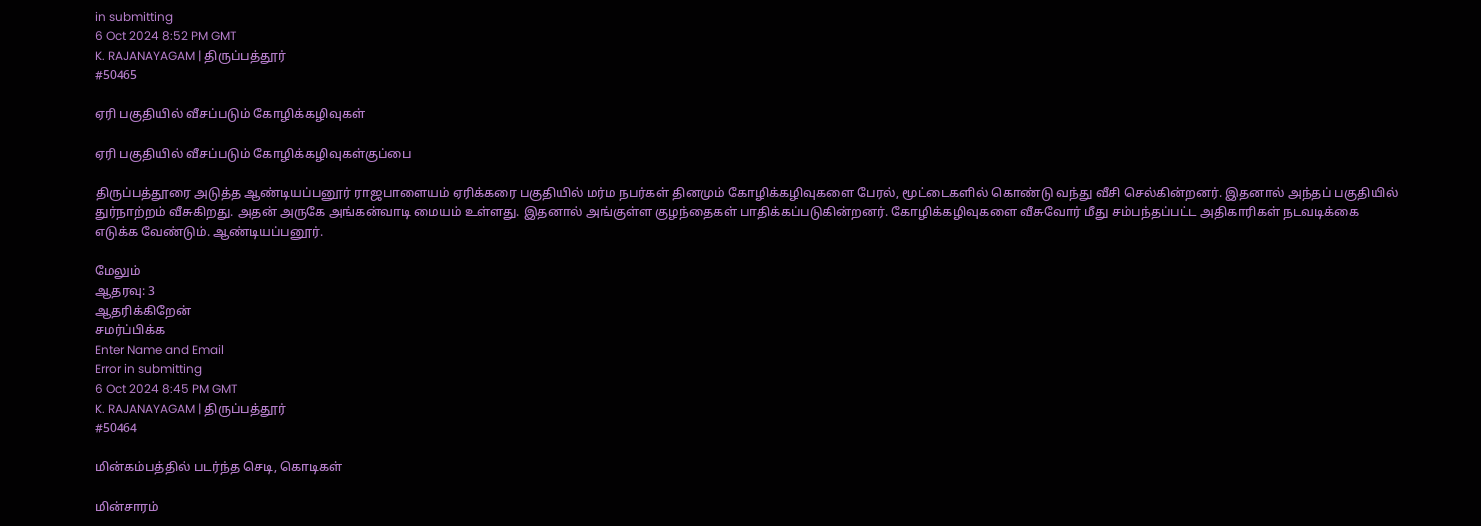in submitting
6 Oct 2024 8:52 PM GMT
K. RAJANAYAGAM | திருப்பத்தூர்
#50465

ஏரி பகுதியில் வீசப்படும் கோழிக்கழிவுகள்

ஏரி பகுதியில் வீசப்படும் கோழிக்கழிவுகள்குப்பை

திருப்பத்தூரை அடுத்த ஆண்டியப்பனூர் ராஜபாளையம் ஏரிக்கரை பகுதியில் மர்ம நபர்கள் தினமும் கோழிக்கழிவுகளை பேரல், மூட்டைகளில் கொண்டு வந்து வீசி செல்கின்றனர். இதனால் அந்தப் பகுதியில் துர்நாற்றம் வீசுகிறது. அதன் அருகே அங்கன்வாடி மையம் உள்ளது. இதனால் அங்குள்ள குழந்தைகள் பாதிக்கப்படுகின்றனர். கோழிக்கழிவுகளை வீசுவோர் மீது சம்பந்தப்பட்ட அதிகாரிகள் நடவடிக்கை எடுக்க வேண்டும். ஆண்டியப்பனூர்.

மேலும்
ஆதரவு: 3
ஆதரிக்கிறேன்
சமர்ப்பிக்க
Enter Name and Email
Error in submitting
6 Oct 2024 8:45 PM GMT
K. RAJANAYAGAM | திருப்பத்தூர்
#50464

மின்கம்பத்தில் படர்ந்த செடி, கொடிகள்

மின்சாரம்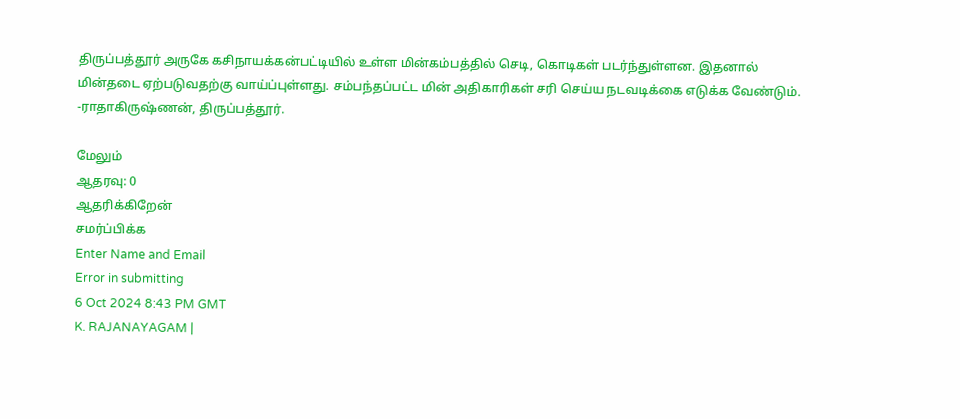திருப்பத்தூர் அருகே கசிநாயக்கன்பட்டியில் உள்ள மின்கம்பத்தில் செடி, கொடிகள் படர்ந்துள்ளன. இதனால் மின்தடை ஏற்படுவதற்கு வாய்ப்புள்ளது. சம்பந்தப்பட்ட மின் அதிகாரிகள் சரி செய்ய நடவடிக்கை எடுக்க வேண்டும். -ராதாகிருஷ்ணன், திருப்பத்தூர்.

மேலும்
ஆதரவு: 0
ஆதரிக்கிறேன்
சமர்ப்பிக்க
Enter Name and Email
Error in submitting
6 Oct 2024 8:43 PM GMT
K. RAJANAYAGAM |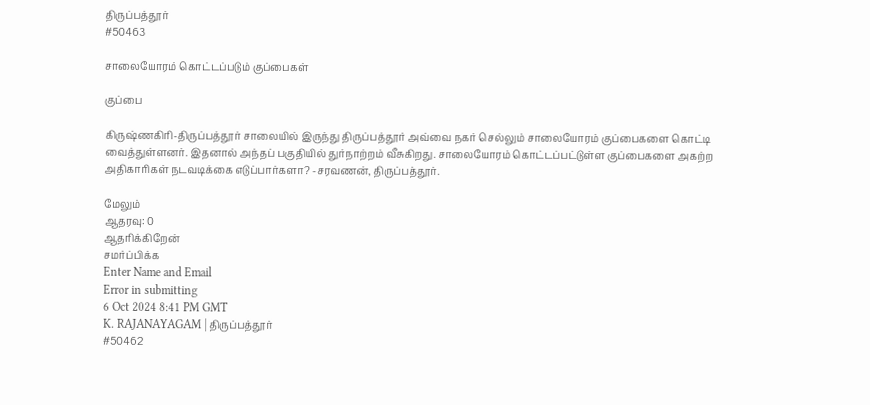திருப்பத்தூர்
#50463

சாலையோரம் கொட்டப்படும் குப்பைகள்

குப்பை

கிருஷ்ணகிரி-திருப்பத்தூர் சாலையில் இருந்து திருப்பத்தூர் அவ்வை நகர் செல்லும் சாலையோரம் குப்பைகளை கொட்டி வைத்துள்ளனர். இதனால் அந்தப் பகுதியில் துர்நாற்றம் வீசுகிறது. சாலையோரம் கொட்டப்பட்டுள்ள குப்பைகளை அகற்ற அதிகாரிகள் நடவடிக்கை எடுப்பார்களா? -சரவணன், திருப்பத்தூர்.

மேலும்
ஆதரவு: 0
ஆதரிக்கிறேன்
சமர்ப்பிக்க
Enter Name and Email
Error in submitting
6 Oct 2024 8:41 PM GMT
K. RAJANAYAGAM | திருப்பத்தூர்
#50462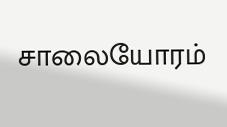சாலையோரம்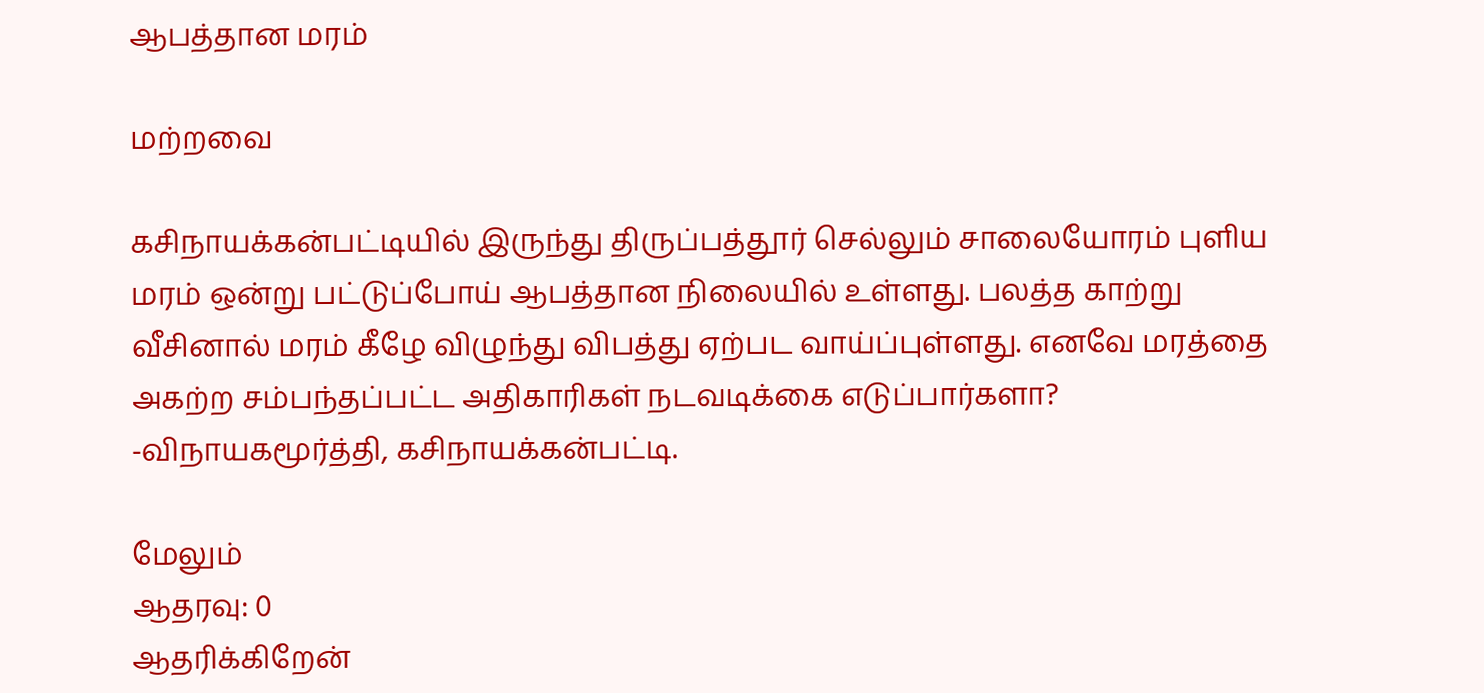ஆபத்தான மரம்

மற்றவை

கசிநாயக்கன்பட்டியில் இருந்து திருப்பத்தூர் செல்லும் சாலையோரம் புளிய மரம் ஒன்று பட்டுப்போய் ஆபத்தான நிலையில் உள்ளது. பலத்த காற்று வீசினால் மரம் கீழே விழுந்து விபத்து ஏற்பட வாய்ப்புள்ளது. எனவே மரத்தை அகற்ற சம்பந்தப்பட்ட அதிகாரிகள் நடவடிக்கை எடுப்பார்களா? -விநாயகமூர்த்தி, கசிநாயக்கன்பட்டி.

மேலும்
ஆதரவு: 0
ஆதரிக்கிறேன்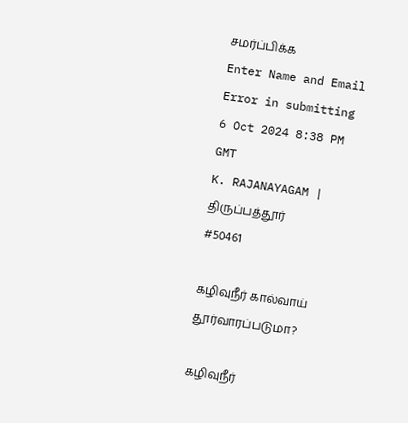சமர்ப்பிக்க
Enter Name and Email
Error in submitting
6 Oct 2024 8:38 PM GMT
K. RAJANAYAGAM | திருப்பத்தூர்
#50461

கழிவுநீர் கால்வாய் தூர்வாரப்படுமா?

கழிவுநீர்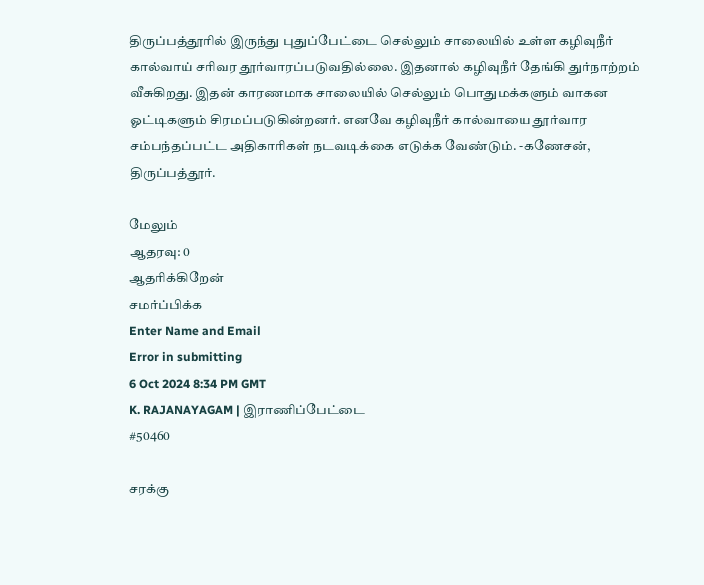திருப்பத்தூரில் இருந்து புதுப்பேட்டை செல்லும் சாலையில் உள்ள கழிவுநீர் கால்வாய் சரிவர தூர்வாரப்படுவதில்லை. இதனால் கழிவுநீர் தேங்கி துர்நாற்றம் வீசுகிறது. இதன் காரணமாக சாலையில் செல்லும் பொதுமக்களும் வாகன ஓட்டிகளும் சிரமப்படுகின்றனர். எனவே கழிவுநீர் கால்வாயை தூர்வார சம்பந்தப்பட்ட அதிகாரிகள் நடவடிக்கை எடுக்க வேண்டும். -கணேசன், திருப்பத்தூர்.

மேலும்
ஆதரவு: 0
ஆதரிக்கிறேன்
சமர்ப்பிக்க
Enter Name and Email
Error in submitting
6 Oct 2024 8:34 PM GMT
K. RAJANAYAGAM | இராணிப்பேட்டை
#50460

சரக்கு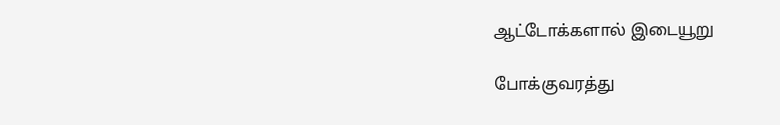ஆட்டோக்களால் இடையூறு

போக்குவரத்து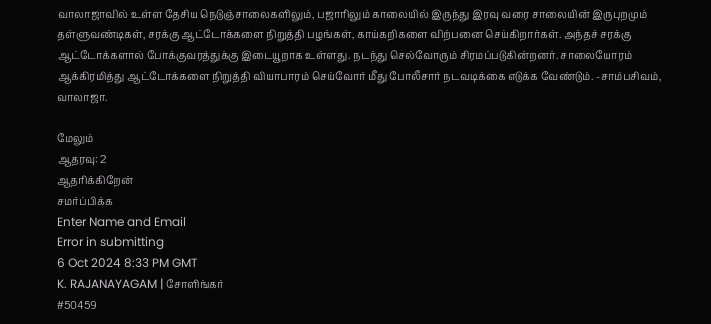வாலாஜாவில் உள்ள தேசிய நெடுஞ்சாலைகளிலும், பஜாரிலும் காலையில் இருந்து இரவு வரை சாலையின் இருபுறமும் தள்ளுவண்டிகள், சரக்கு ஆட்டோக்களை நிறுத்தி பழங்கள், காய்கறிகளை விற்பனை செய்கிறார்கள். அந்தச் சரக்கு ஆட்டோக்களால் போக்குவரத்துக்கு இடையூறாக உள்ளது. நடந்து செல்வோரும் சிரமப்படுகின்றனர். சாலையோரம் ஆக்கிரமித்து ஆட்டோக்களை நிறுத்தி வியாபாரம் செய்வோர் மீது போலீசார் நடவடிக்கை எடுக்க வேண்டும். -சாம்பசிவம், வாலாஜா.

மேலும்
ஆதரவு: 2
ஆதரிக்கிறேன்
சமர்ப்பிக்க
Enter Name and Email
Error in submitting
6 Oct 2024 8:33 PM GMT
K. RAJANAYAGAM | சோளிங்கர்
#50459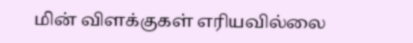மின் விளக்குகள் எரியவில்லை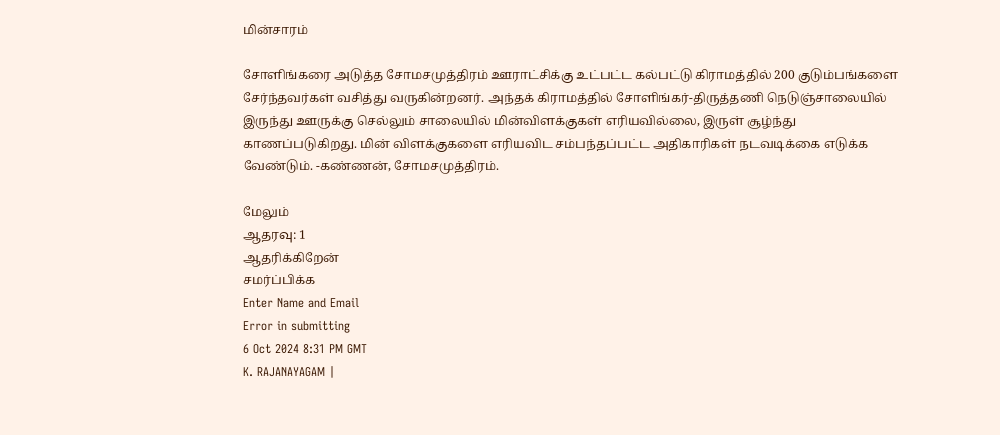மின்சாரம்

சோளிங்கரை அடுத்த சோமசமுத்திரம் ஊராட்சிக்கு உட்பட்ட கல்பட்டு கிராமத்தில் 200 குடும்பங்களை சேர்ந்தவர்கள் வசித்து வருகின்றனர். அந்தக் கிராமத்தில் சோளிங்கர்-திருத்தணி நெடுஞ்சாலையில் இருந்து ஊருக்கு செல்லும் சாலையில் மின்விளக்குகள் எரியவில்லை, இருள் சூழ்ந்து காணப்படுகிறது. மின் விளக்குகளை எரியவிட சம்பந்தப்பட்ட அதிகாரிகள் நடவடிக்கை எடுக்க வேண்டும். -கண்ணன், சோமசமுத்திரம்.

மேலும்
ஆதரவு: 1
ஆதரிக்கிறேன்
சமர்ப்பிக்க
Enter Name and Email
Error in submitting
6 Oct 2024 8:31 PM GMT
K. RAJANAYAGAM |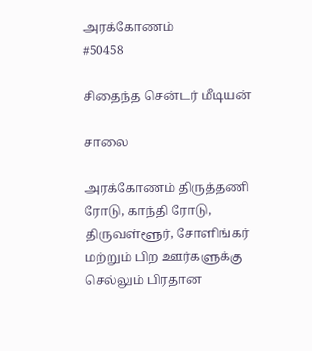அரக்கோணம்
#50458

சிதைந்த சென்டர் மீடியன்

சாலை

அரக்கோணம் திருத்தணி ரோடு, காந்தி ரோடு, திருவள்ளூர், சோளிங்கர் மற்றும் பிற ஊர்களுக்கு செல்லும் பிரதான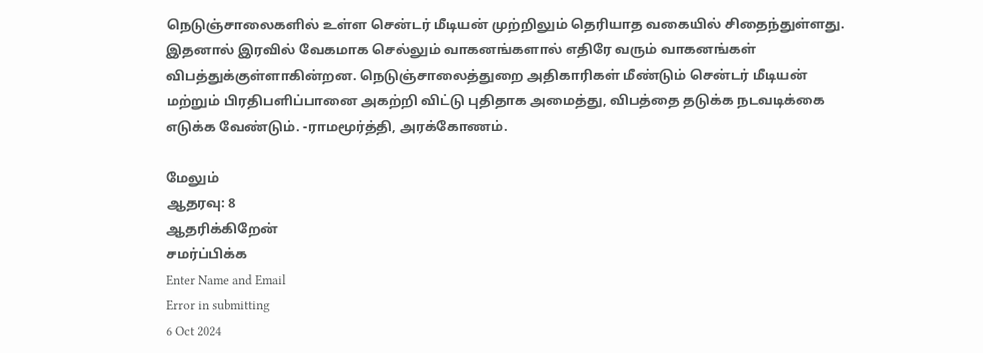நெடுஞ்சாலைகளில் உள்ள சென்டர் மீடியன் முற்றிலும் தெரியாத வகையில் சிதைந்துள்ளது. இதனால் இரவில் வேகமாக செல்லும் வாகனங்களால் எதிரே வரும் வாகனங்கள் விபத்துக்குள்ளாகின்றன. நெடுஞ்சாலைத்துறை அதிகாரிகள் மீண்டும் சென்டர் மீடியன் மற்றும் பிரதிபளிப்பானை அகற்றி விட்டு புதிதாக அமைத்து, விபத்தை தடுக்க நடவடிக்கை எடுக்க வேண்டும். -ராமமூர்த்தி, அரக்கோணம்.

மேலும்
ஆதரவு: 8
ஆதரிக்கிறேன்
சமர்ப்பிக்க
Enter Name and Email
Error in submitting
6 Oct 2024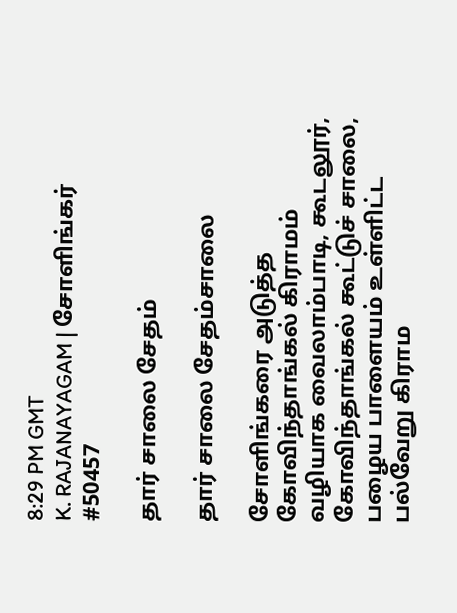8:29 PM GMT
K. RAJANAYAGAM | சோளிங்கர்
#50457

தார் சாலை சேதம்

தார் சாலை சேதம்சாலை

சோளிங்கரை அடுத்த கோவிந்தாங்கல் கிராமம் வழியாக வைலாம்பாடி, கூடலூர், கோவிந்தாங்கல் கூட்டுச் சாலை, பழைய பாளையம் உள்ளிட்ட பல்வேறு கிராம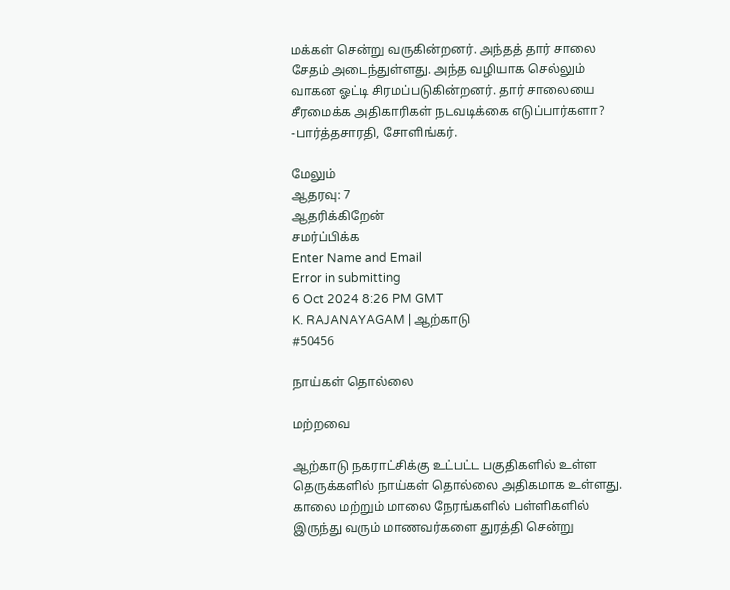மக்கள் சென்று வருகின்றனர். அந்தத் தார் சாலை சேதம் அடைந்துள்ளது. அந்த வழியாக செல்லும் வாகன ஓட்டி சிரமப்படுகின்றனர். தார் சாலையை சீரமைக்க அதிகாரிகள் நடவடிக்கை எடுப்பார்களா? -பார்த்தசாரதி, சோளிங்கர்.

மேலும்
ஆதரவு: 7
ஆதரிக்கிறேன்
சமர்ப்பிக்க
Enter Name and Email
Error in submitting
6 Oct 2024 8:26 PM GMT
K. RAJANAYAGAM | ஆற்காடு
#50456

நாய்கள் தொல்லை

மற்றவை

ஆற்காடு நகராட்சிக்கு உட்பட்ட பகுதிகளில் உள்ள தெருக்களில் நாய்கள் தொல்லை அதிகமாக உள்ளது. காலை மற்றும் மாலை நேரங்களில் பள்ளிகளில் இருந்து வரும் மாணவர்களை துரத்தி சென்று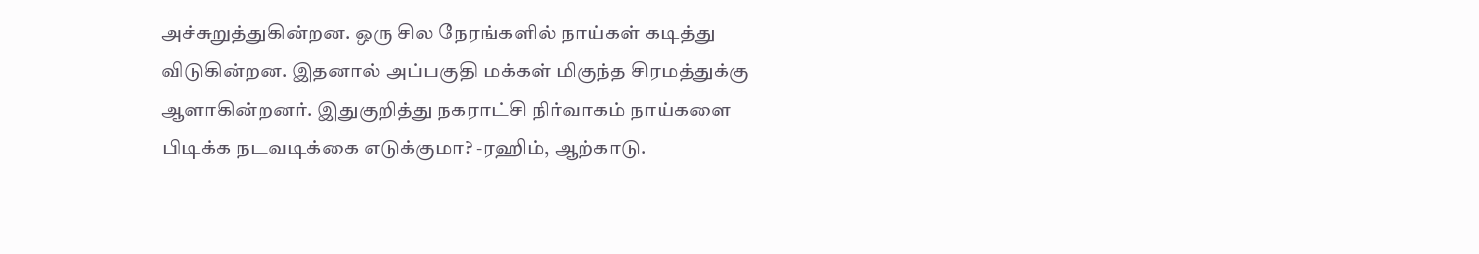அச்சுறுத்துகின்றன. ஒரு சில நேரங்களில் நாய்கள் கடித்து விடுகின்றன. இதனால் அப்பகுதி மக்கள் மிகுந்த சிரமத்துக்கு ஆளாகின்றனர். இதுகுறித்து நகராட்சி நிர்வாகம் நாய்களை பிடிக்க நடவடிக்கை எடுக்குமா? -ரஹிம், ஆற்காடு.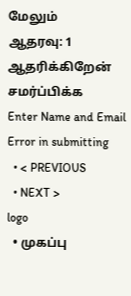மேலும்
ஆதரவு: 1
ஆதரிக்கிறேன்
சமர்ப்பிக்க
Enter Name and Email
Error in submitting
  • < PREVIOUS
  • NEXT >
logo
  • முகப்பு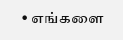• எங்களை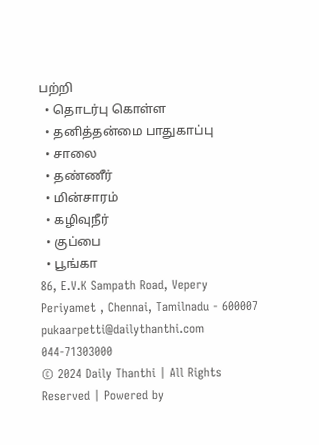பற்றி
  • தொடர்பு கொள்ள
  • தனித்தன்மை பாதுகாப்பு
  • சாலை
  • தண்ணீர்
  • மின்சாரம்
  • கழிவுநீர்
  • குப்பை
  • பூங்கா
86, E.V.K Sampath Road, Vepery
Periyamet , Chennai, Tamilnadu - 600007
pukaarpetti@dailythanthi.com
044-71303000
© 2024 Daily Thanthi | All Rights Reserved | Powered by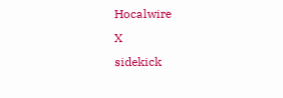Hocalwire
X
sidekick